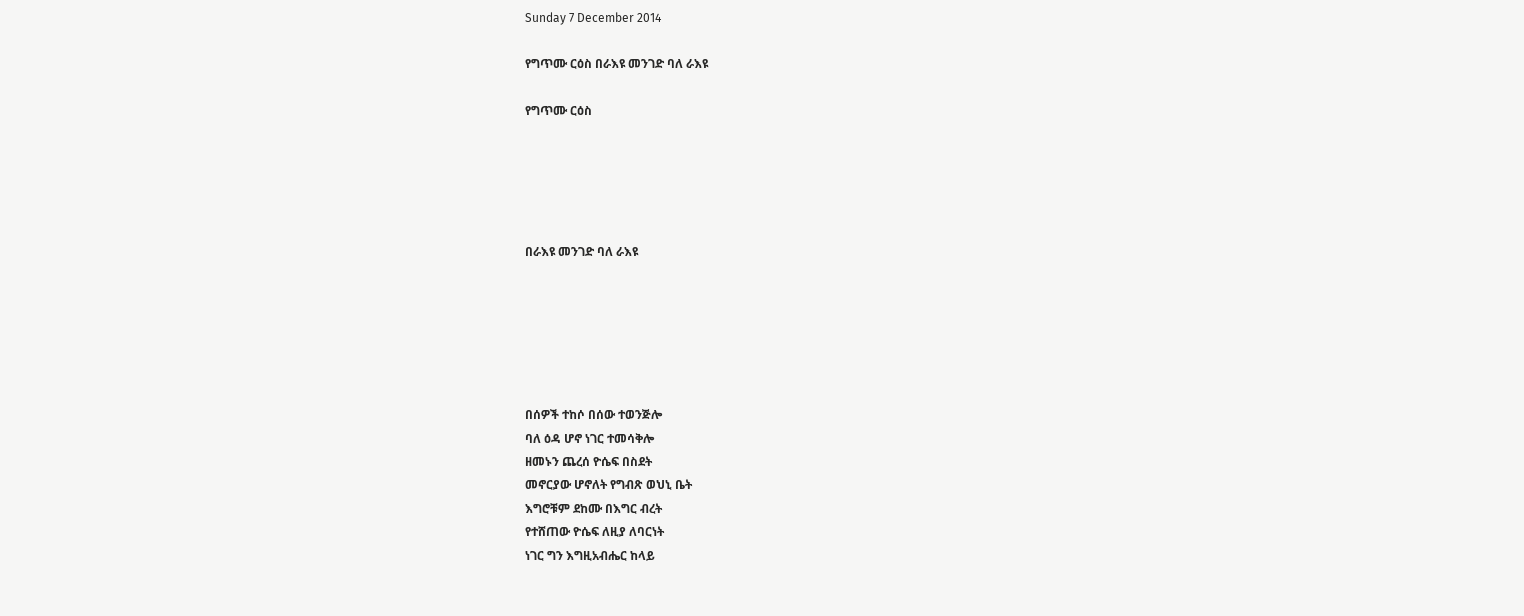Sunday 7 December 2014

የግጥሙ ርዕስ በራእዩ መንገድ ባለ ራእዩ

የግጥሙ ርዕስ





በራእዩ መንገድ ባለ ራእዩ






በሰዎች ተከሶ በሰው ተወንጅሎ
ባለ ዕዳ ሆኖ ነገር ተመሳቅሎ
ዘመኑን ጨረሰ ዮሴፍ በስደት
መኖርያው ሆኖለት የግብጽ ወህኒ ቤት
እግሮቹም ደከሙ በእግር ብረት
የተሸጠው ዮሴፍ ለዚያ ለባርነት
ነገር ግን እግዚአብሔር ከላይ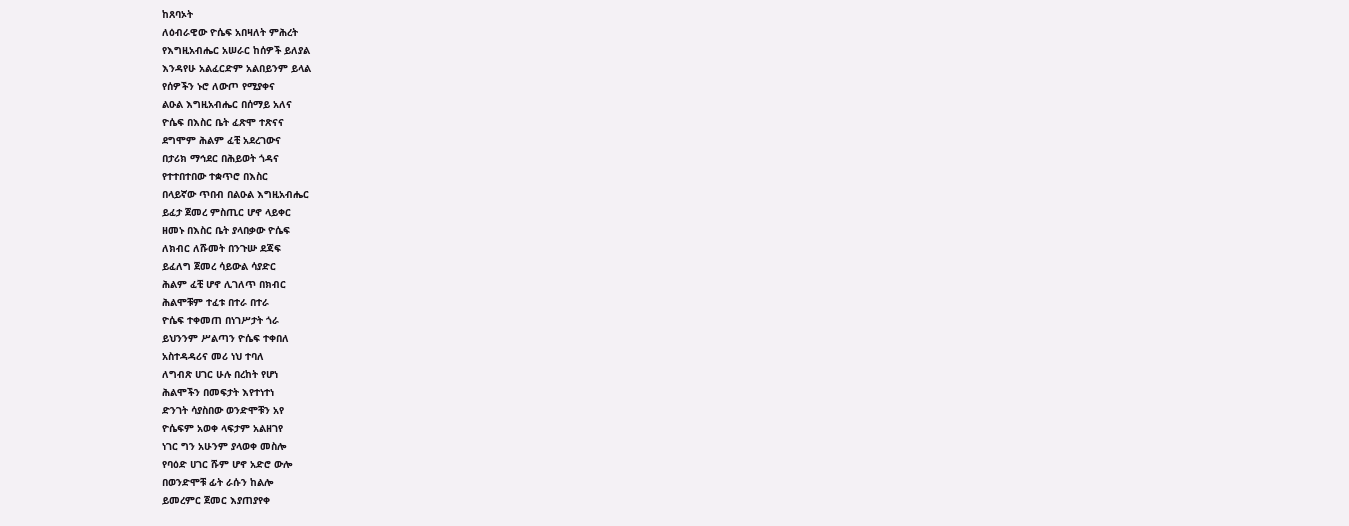ከጸባኦት
ለዕብራዊው ዮሴፍ አበዛለት ምሕረት
የእግዚአብሔር አሠራር ከሰዎች ይለያል
እንዳየሁ አልፈርድም አልበይንም ይላል
የሰዎችን ኑሮ ለውጦ የሚያቀና
ልዑል እግዚአብሔር በሰማይ አለና
ዮሴፍ በእስር ቤት ፈጽሞ ተጽናና
ደግሞም ሕልም ፈቺ አደረገውና
በታሪክ ማኅደር በሕይወት ጎዳና
የተተበተበው ተቋጥሮ በእስር
በላይኛው ጥበብ በልዑል እግዚአብሔር
ይፈታ ጀመረ ምስጢር ሆኖ ላይቀር
ዘመኑ በእስር ቤት ያላበቃው ዮሴፍ
ለክብር ለሹመት በንጉሡ ደጃፍ
ይፈለግ ጀመረ ሳይውል ሳያድር
ሕልም ፈቺ ሆኖ ሊገለጥ በክብር
ሕልሞቹም ተፈቱ በተራ በተራ
ዮሴፍ ተቀመጠ በነገሥታት ጎራ
ይህንንም ሥልጣን ዮሴፍ ተቀበለ
አስተዳዳሪና መሪ ነህ ተባለ
ለግብጽ ሀገር ሁሉ በረከት የሆነ
ሕልሞችን በመፍታት እየተነተነ
ድንገት ሳያስበው ወንድሞቹን አየ
ዮሴፍም አወቀ ላፍታም አልዘገየ
ነገር ግን አሁንም ያላወቀ መስሎ
የባዕድ ሀገር ሹም ሆኖ አድሮ ውሎ
በወንድሞቹ ፊት ራሱን ከልሎ
ይመረምር ጀመር እያጠያየቀ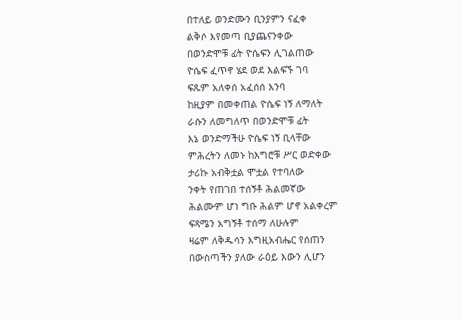በተለይ ወንድሙን ቢንያምን ናፈቀ
ልቅሶ እየመጣ ቢያጨናንቀው
በወንድሞቹ ፊት ዮሴፍን ሊገልጠው
ዮሴፍ ፈጥኖ ሄደ ወደ እልፍኙ ገባ
ፍጹም አለቀሰ አፈሰሰ እንባ
ከዚያም በመቀጠል ዮሴፍ ነኝ ለማለት
ራሱን ለመግለጥ በወንድሞቹ ፊት
እኔ ወንድማችሁ ዮሴፍ ነኝ ቢላቸው
ምሕረትን ለመኑ ከእግሮቹ ሥር ወድቀው
ታሪኩ አብቅቷል ሞቷል የተባለው
ንቀት የጠገበ ተሰኝቶ ሕልመኛው
ሕልሙም ሆነ ግቡ ሕልም ሆኖ አልቀረም
ፍጻሜን አግኝቶ ተሰማ ለሁሉም
ዛሬም ለቅዱሳን እግዚአብሔር የሰጠን
በውስጣችን ያለው ራዕይ እውን ሊሆን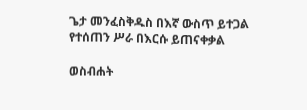ጌታ መንፈስቅዱስ በእኛ ውስጥ ይተጋል
የተሰጠን ሥራ በእርሱ ይጠናቀቃል

ወስብሐት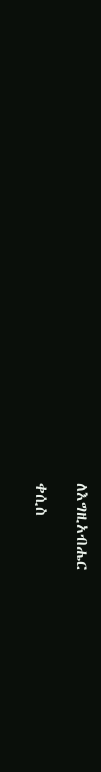ለእግዚአብሔር

ቀሲስ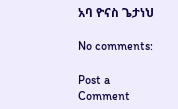አባ ዮናስ ጌታነህ

No comments:

Post a Comment